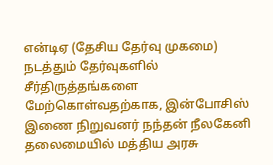என்டிஏ (தேசிய தேர்வு முகமை) நடத்தும் தேர்வுகளில் சீர்திருத்தங்களை மேற்கொள்வதற்காக, இன்போசிஸ் இணை நிறுவனர் நந்தன் நீலகேனி தலைமையில் மத்திய அரசு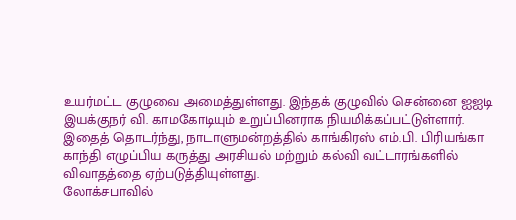உயர்மட்ட குழுவை அமைத்துள்ளது. இந்தக் குழுவில் சென்னை ஐஐடி இயக்குநர் வி. காமகோடியும் உறுப்பினராக நியமிக்கப்பட்டுள்ளார். இதைத் தொடர்ந்து, நாடாளுமன்றத்தில் காங்கிரஸ் எம்.பி. பிரியங்கா காந்தி எழுப்பிய கருத்து அரசியல் மற்றும் கல்வி வட்டாரங்களில் விவாதத்தை ஏற்படுத்தியுள்ளது.
லோக்சபாவில்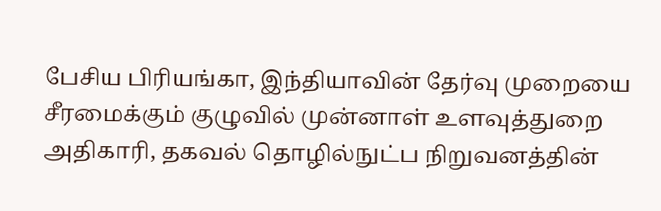பேசிய பிரியங்கா, இந்தியாவின் தேர்வு முறையை சீரமைக்கும் குழுவில் முன்னாள் உளவுத்துறை அதிகாரி, தகவல் தொழில்நுட்ப நிறுவனத்தின்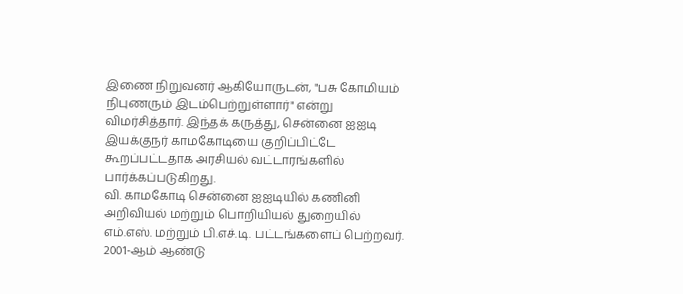இணை நிறுவனர் ஆகியோருடன், "பசு கோமியம் நிபுணரும் இடம்பெற்றுள்ளார்" என்று விமர்சித்தார். இந்தக் கருத்து, சென்னை ஐஐடி இயக்குநர் காமகோடியை குறிப்பிட்டே கூறப்பட்டதாக அரசியல் வட்டாரங்களில் பார்க்கப்படுகிறது.
வி. காமகோடி சென்னை ஐஐடியில் கணினி அறிவியல் மற்றும் பொறியியல் துறையில் எம்.எஸ். மற்றும் பி.எச்.டி. பட்டங்களைப் பெற்றவர். 2001-ஆம் ஆண்டு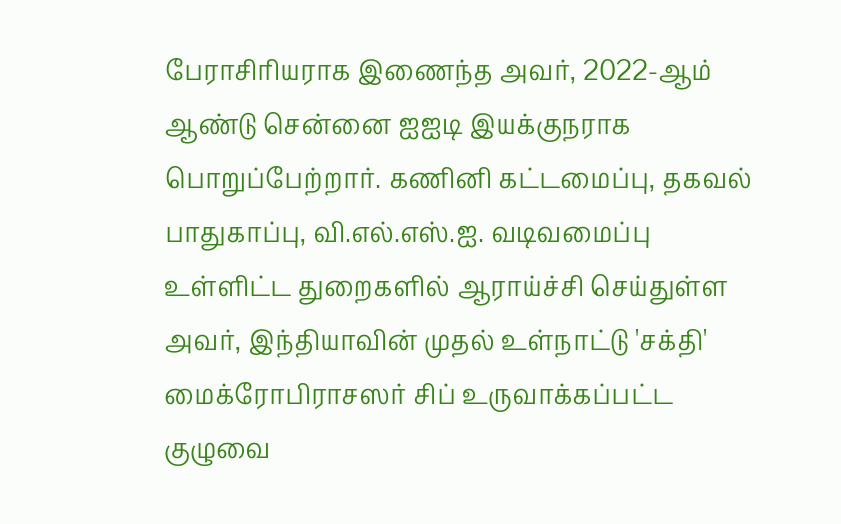பேராசிரியராக இணைந்த அவர், 2022-ஆம் ஆண்டு சென்னை ஐஐடி இயக்குநராக பொறுப்பேற்றார். கணினி கட்டமைப்பு, தகவல் பாதுகாப்பு, வி.எல்.எஸ்.ஐ. வடிவமைப்பு உள்ளிட்ட துறைகளில் ஆராய்ச்சி செய்துள்ள அவர், இந்தியாவின் முதல் உள்நாட்டு 'சக்தி' மைக்ரோபிராசஸர் சிப் உருவாக்கப்பட்ட குழுவை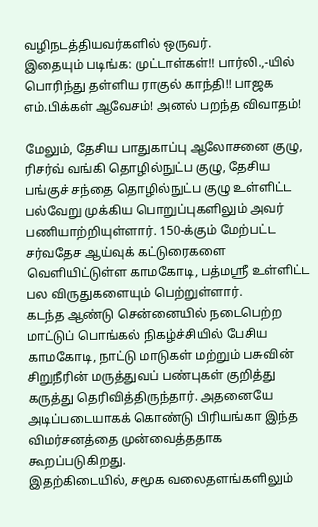வழிநடத்தியவர்களில் ஒருவர்.
இதையும் படிங்க: முட்டாள்கள்!! பார்லி.,-யில் பொரிந்து தள்ளிய ராகுல் காந்தி!! பாஜக எம்.பிக்கள் ஆவேசம்! அனல் பறந்த விவாதம்!

மேலும், தேசிய பாதுகாப்பு ஆலோசனை குழு, ரிசர்வ் வங்கி தொழில்நுட்ப குழு, தேசிய பங்குச் சந்தை தொழில்நுட்ப குழு உள்ளிட்ட பல்வேறு முக்கிய பொறுப்புகளிலும் அவர் பணியாற்றியுள்ளார். 150-க்கும் மேற்பட்ட சர்வதேச ஆய்வுக் கட்டுரைகளை வெளியிட்டுள்ள காமகோடி, பத்மஸ்ரீ உள்ளிட்ட பல விருதுகளையும் பெற்றுள்ளார்.
கடந்த ஆண்டு சென்னையில் நடைபெற்ற மாட்டுப் பொங்கல் நிகழ்ச்சியில் பேசிய காமகோடி, நாட்டு மாடுகள் மற்றும் பசுவின் சிறுநீரின் மருத்துவப் பண்புகள் குறித்து கருத்து தெரிவித்திருந்தார். அதனையே அடிப்படையாகக் கொண்டு பிரியங்கா இந்த விமர்சனத்தை முன்வைத்ததாக கூறப்படுகிறது.
இதற்கிடையில், சமூக வலைதளங்களிலும்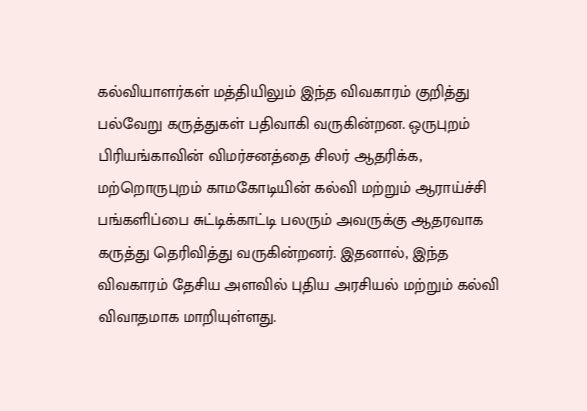கல்வியாளர்கள் மத்தியிலும் இந்த விவகாரம் குறித்து பல்வேறு கருத்துகள் பதிவாகி வருகின்றன. ஒருபுறம் பிரியங்காவின் விமர்சனத்தை சிலர் ஆதரிக்க, மற்றொருபுறம் காமகோடியின் கல்வி மற்றும் ஆராய்ச்சி பங்களிப்பை சுட்டிக்காட்டி பலரும் அவருக்கு ஆதரவாக கருத்து தெரிவித்து வருகின்றனர். இதனால், இந்த விவகாரம் தேசிய அளவில் புதிய அரசியல் மற்றும் கல்வி விவாதமாக மாறியுள்ளது.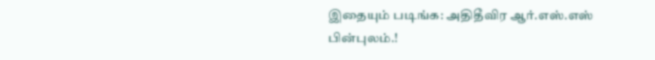இதையும் படிங்க: அதிதீவிர ஆர்.எஸ்.எஸ் பின்புலம்.!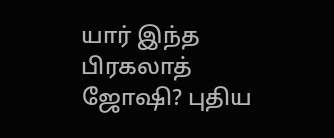யார் இந்த பிரகலாத் ஜோஷி? புதிய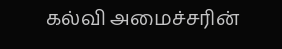கல்வி அமைச்சரின்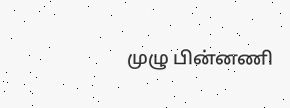முழு பின்னணி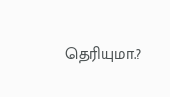தெரியுமா.?